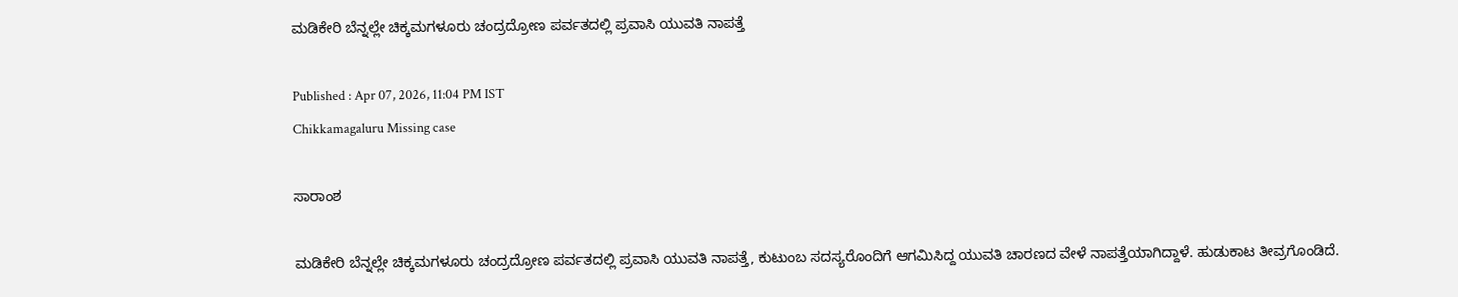ಮಡಿಕೇರಿ ಬೆನ್ನಲ್ಲೇ ಚಿಕ್ಕಮಗಳೂರು ಚಂದ್ರದ್ರೋಣ ಪರ್ವತದಲ್ಲಿ ಪ್ರವಾಸಿ ಯುವತಿ ನಾಪತ್ತೆ

Published : Apr 07, 2026, 11:04 PM IST
Chikkamagaluru Missing case

ಸಾರಾಂಶ

ಮಡಿಕೇರಿ ಬೆನ್ನಲ್ಲೇ ಚಿಕ್ಕಮಗಳೂರು ಚಂದ್ರದ್ರೋಣ ಪರ್ವತದಲ್ಲಿ ಪ್ರವಾಸಿ ಯುವತಿ ನಾಪತ್ತೆ, ಕುಟುಂಬ ಸದಸ್ಯರೊಂದಿಗೆ ಆಗಮಿಸಿದ್ದ ಯುವತಿ ಚಾರಣದ ವೇಳೆ ನಾಪತ್ತೆಯಾಗಿದ್ದಾಳೆ. ಹುಡುಕಾಟ ತೀವ್ರಗೊಂಡಿದೆ.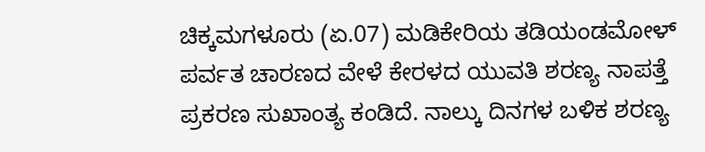ಚಿಕ್ಕಮಗಳೂರು (ಏ.07) ಮಡಿಕೇರಿಯ ತಡಿಯಂಡಮೋಳ್ ಪರ್ವತ ಚಾರಣದ ವೇಳೆ ಕೇರಳದ ಯುವತಿ ಶರಣ್ಯ ನಾಪತ್ತೆ ಪ್ರಕರಣ ಸುಖಾಂತ್ಯ ಕಂಡಿದೆ. ನಾಲ್ಕು ದಿನಗಳ ಬಳಿಕ ಶರಣ್ಯ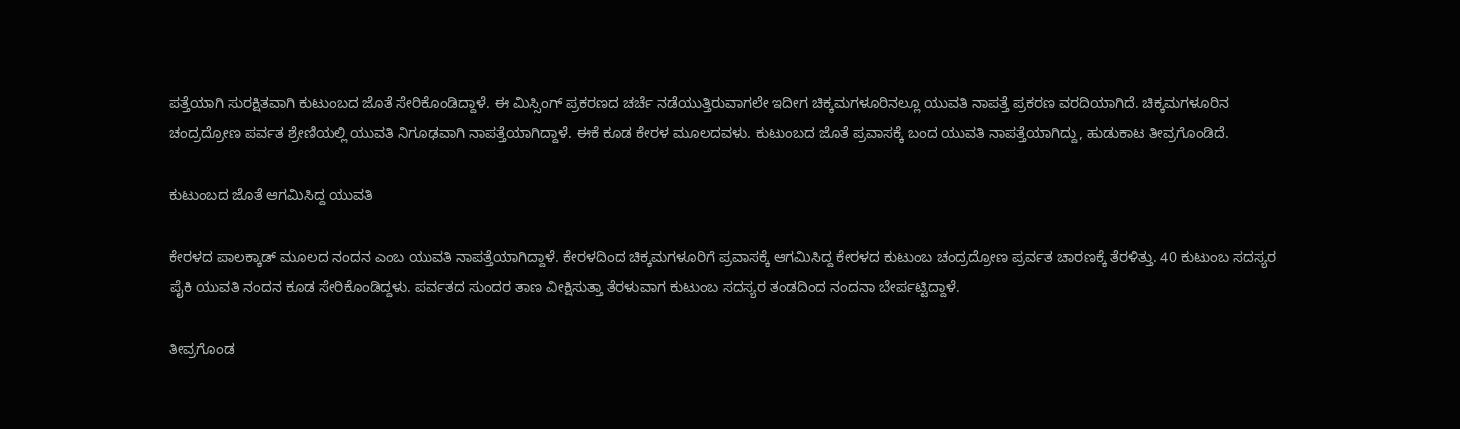ಪತ್ತೆಯಾಗಿ ಸುರಕ್ಷಿತವಾಗಿ ಕುಟುಂಬದ ಜೊತೆ ಸೇರಿಕೊಂಡಿದ್ದಾಳೆ. ಈ ಮಿಸ್ಸಿಂಗ್ ಪ್ರಕರಣದ ಚರ್ಚೆ ನಡೆಯುತ್ತಿರುವಾಗಲೇ ಇದೀಗ ಚಿಕ್ಕಮಗಳೂರಿನಲ್ಲೂ ಯುವತಿ ನಾಪತ್ತೆ ಪ್ರಕರಣ ವರದಿಯಾಗಿದೆ. ಚಿಕ್ಕಮಗಳೂರಿನ ಚಂದ್ರದ್ರೋಣ ಪರ್ವತ ಶ್ರೇಣಿಯಲ್ಲಿ ಯುವತಿ ನಿಗೂಢವಾಗಿ ನಾಪತ್ತೆಯಾಗಿದ್ದಾಳೆ. ಈಕೆ ಕೂಡ ಕೇರಳ ಮೂಲದವಳು. ಕುಟುಂಬದ ಜೊತೆ ಪ್ರವಾಸಕ್ಕೆ ಬಂದ ಯುವತಿ ನಾಪತ್ತೆಯಾಗಿದ್ದು, ಹುಡುಕಾಟ ತೀವ್ರಗೊಂಡಿದೆ.

ಕುಟುಂಬದ ಜೊತೆ ಆಗಮಿಸಿದ್ದ ಯುವತಿ

ಕೇರಳದ ಪಾಲಕ್ಕಾಡ್ ಮೂಲದ ನಂದನ ಎಂಬ ಯುವತಿ ನಾಪತ್ತೆಯಾಗಿದ್ದಾಳೆ. ಕೇರಳದಿಂದ ಚಿಕ್ಕಮಗಳೂರಿಗೆ ಪ್ರವಾಸಕ್ಕೆ ಆಗಮಿಸಿದ್ದ ಕೇರಳದ ಕುಟುಂಬ ಚಂದ್ರದ್ರೋಣ ಪ್ರರ್ವತ ಚಾರಣಕ್ಕೆ ತೆರಳಿತ್ತು. 40 ಕುಟುಂಬ ಸದಸ್ಯರ ಪೈಕಿ ಯುವತಿ ನಂದನ ಕೂಡ ಸೇರಿಕೊಂಡಿದ್ದಳು. ಪರ್ವತದ ಸುಂದರ ತಾಣ ವೀಕ್ಷಿಸುತ್ತಾ ತೆರಳುವಾಗ ಕುಟುಂಬ ಸದಸ್ಯರ ತಂಡದಿಂದ ನಂದನಾ ಬೇರ್ಪಟ್ಟಿದ್ದಾಳೆ.

ತೀವ್ರಗೊಂಡ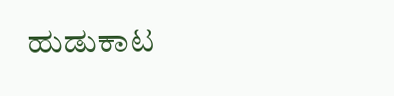ಹುಡುಕಾಟ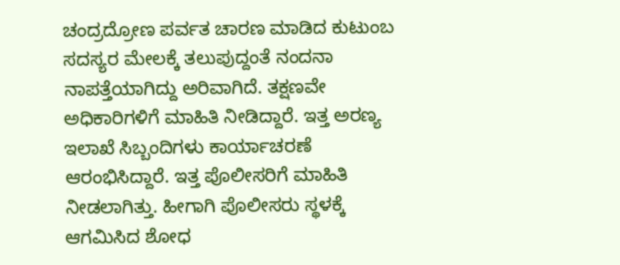ಚಂದ್ರದ್ರೋಣ ಪರ್ವತ ಚಾರಣ ಮಾಡಿದ ಕುಟುಂಬ ಸದಸ್ಯರ ಮೇಲಕ್ಕೆ ತಲುಪುದ್ದಂತೆ ನಂದನಾ ನಾಪತ್ತೆಯಾಗಿದ್ದು ಅರಿವಾಗಿದೆ. ತಕ್ಷಣವೇ ಅಧಿಕಾರಿಗಳಿಗೆ ಮಾಹಿತಿ ನೀಡಿದ್ದಾರೆ. ಇತ್ತ ಅರಣ್ಯ ಇಲಾಖೆ ಸಿಬ್ಬಂದಿಗಳು ಕಾರ್ಯಾಚರಣೆ ಆರಂಭಿಸಿದ್ದಾರೆ. ಇತ್ತ ಪೊಲೀಸರಿಗೆ ಮಾಹಿತಿ ನೀಡಲಾಗಿತ್ತು. ಹೀಗಾಗಿ ಪೊಲೀಸರು ಸ್ಥಳಕ್ಕೆ ಆಗಮಿಸಿದ ಶೋಧ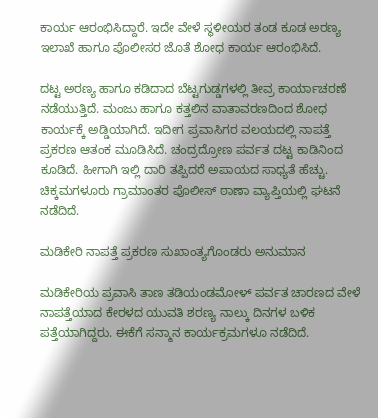ಕಾರ್ಯ ಆರಂಭಿಸಿದ್ದಾರೆ. ಇದೇ ವೇಳೆ ಸ್ಥಳೀಯರ ತಂಡ ಕೂಡ ಅರಣ್ಯ ಇಲಾಖೆ ಹಾಗೂ ಪೊಲೀಸರ ಜೊತೆ ಶೋಧ ಕಾರ್ಯ ಆರಂಭಿಸಿದೆ.

ದಟ್ಟ ಅರಣ್ಯ ಹಾಗೂ ಕಡಿದಾದ ಬೆಟ್ಟಗುಡ್ಡಗಳಲ್ಲಿ ತೀವ್ರ ಕಾರ್ಯಾಚರಣೆ ನಡೆಯುತ್ತಿದೆ. ಮಂಜು ಹಾಗೂ ಕತ್ತಲಿನ ವಾತಾವರಣದಿಂದ ಶೋಧ ಕಾರ್ಯಕ್ಕೆ ಅಡ್ಡಿಯಾಗಿದೆ. ಇದೀಗ ಪ್ರವಾಸಿಗರ ವಲಯದಲ್ಲಿ ನಾಪತ್ತೆ ಪ್ರಕರಣ ಆತಂಕ ಮೂಡಿಸಿದೆ. ಚಂದ್ರದ್ರೋಣ ಪರ್ವತ ದಟ್ಟ ಕಾಡಿನಿಂದ ಕೂಡಿದೆ. ಹೀಗಾಗಿ ಇಲ್ಲಿ ದಾರಿ ತಪ್ಪಿದರೆ ಅಪಾಯದ ಸಾಧ್ಯತೆ ಹೆಚ್ಚು. ಚಿಕ್ಕಮಗಳೂರು ಗ್ರಾಮಾಂತರ ಪೊಲೀಸ್ ಠಾಣಾ ವ್ಯಾಪ್ತಿಯಲ್ಲಿ ಘಟನೆ ನಡೆದಿದೆ.

ಮಡಿಕೇರಿ ನಾಪತ್ತೆ ಪ್ರಕರಣ ಸುಖಾಂತ್ಯಗೊಂಡರು ಅನುಮಾನ

ಮಡಿಕೇರಿಯ ಪ್ರವಾಸಿ ತಾಣ ತಡಿಯಂಡಮೋಳ್ ಪರ್ವತ ಚಾರಣದ ವೇಳೆ ನಾಪತ್ತೆಯಾದ ಕೇರಳದ ಯುವತಿ ಶರಣ್ಯ ನಾಲ್ಕು ದಿನಗಳ ಬಳಿಕ ಪತ್ತೆಯಾಗಿದ್ದರು. ಈಕೆಗೆ ಸನ್ಮಾನ ಕಾರ್ಯಕ್ರಮಗಳೂ ನಡೆದಿದೆ.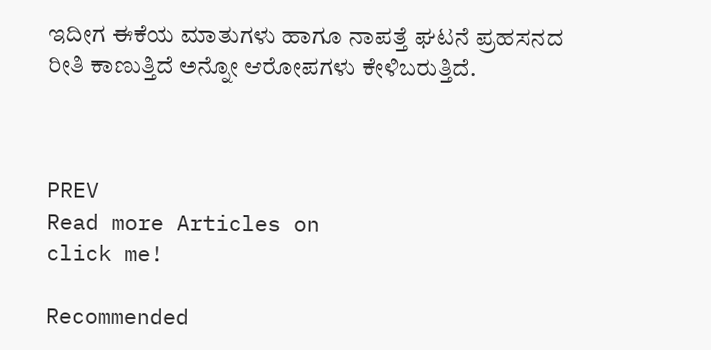ಇದೀಗ ಈಕೆಯ ಮಾತುಗಳು ಹಾಗೂ ನಾಪತ್ತೆ ಘಟನೆ ಪ್ರಹಸನದ ರೀತಿ ಕಾಣುತ್ತಿದೆ ಅನ್ನೋ ಆರೋಪಗಳು ಕೇಳಿಬರುತ್ತಿದೆ.



PREV
Read more Articles on
click me!

Recommended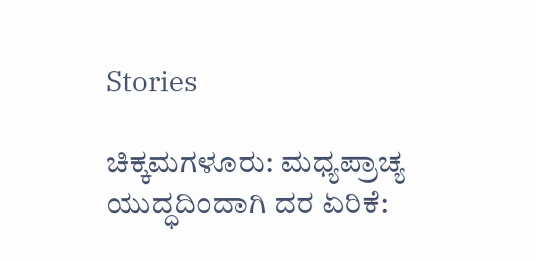Stories

ಚಿಕ್ಕಮಗಳೂರು: ಮಧ್ಯಪ್ರಾಚ್ಯ ಯುದ್ಧದಿಂದಾಗಿ ದರ ಏರಿಕೆ: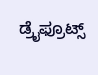ಡ್ರೈಫ್ರೂಟ್ಸ್‌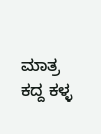ಮಾತ್ರ ಕದ್ದ ಕಳ್ಳ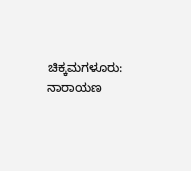ಚಿಕ್ಕಮಗಳೂರು: ನಾರಾಯಣ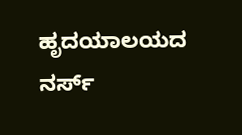ಹೃದಯಾಲಯದ ನರ್ಸ್‌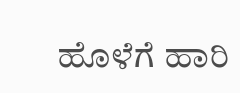ಹೊಳೆಗೆ ಹಾರಿ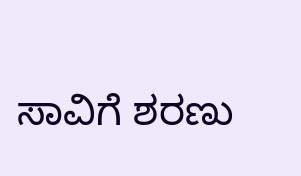ಸಾವಿಗೆ ಶರಣು